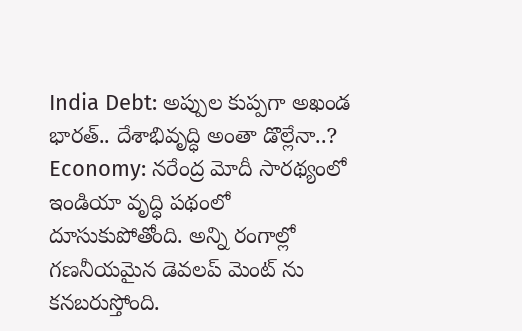India Debt: అప్పుల కుప్పగా అఖండ భారత్.. దేశాభివృద్ధి అంతా డొల్లేనా..?
Economy: నరేంద్ర మోదీ సారథ్యంలో ఇండియా వృద్ధి పథంలో దూసుకుపోతోంది. అన్ని రంగాల్లో గణనీయమైన డెవలప్ మెంట్ ను కనబరుస్తోంది.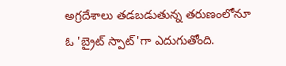అగ్రదేశాలు తడబడుతున్న తరుణంలోనూ ఓ 'బ్రైట్ స్పాట్'గా ఎదుగుతోంది.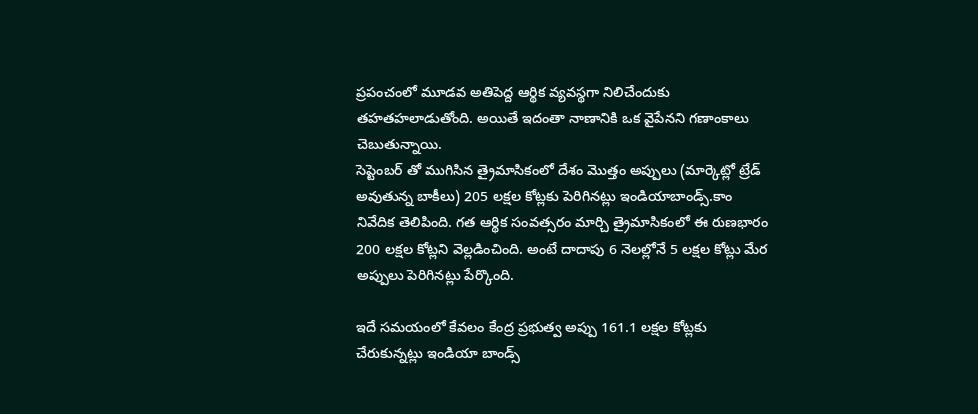ప్రపంచంలో మూడవ అతిపెద్ద ఆర్థిక వ్యవస్థగా నిలిచేందుకు తహతహలాడుతోంది. అయితే ఇదంతా నాణానికి ఒక వైపేనని గణాంకాలు చెబుతున్నాయి.
సెప్టెంబర్ తో ముగిసిన త్రైమాసికంలో దేశం మొత్తం అప్పులు (మార్కెట్లో ట్రేడ్ అవుతున్న బాకీలు) 205 లక్షల కోట్లకు పెరిగినట్లు ఇండియాబాండ్స్.కాం నివేదిక తెలిపింది. గత ఆర్థిక సంవత్సరం మార్చి త్రైమాసికంలో ఈ రుణభారం 200 లక్షల కోట్లని వెల్లడించింది. అంటే దాదాపు 6 నెలల్లోనే 5 లక్షల కోట్లు మేర అప్పులు పెరిగినట్లు పేర్కొంది.

ఇదే సమయంలో కేవలం కేంద్ర ప్రభుత్వ అప్పు 161.1 లక్షల కోట్లకు చేరుకున్నట్లు ఇండియా బాండ్స్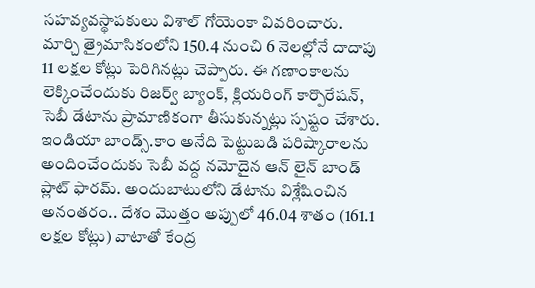సహవ్యవస్థాపకులు విశాల్ గోయెంకా వివరించారు. మార్చి త్రైమాసికంలోని 150.4 నుంచి 6 నెలల్లోనే దాదాపు 11 లక్షల కోట్లు పెరిగినట్లు చెప్పారు. ఈ గణాంకాలను లెక్కించేందుకు రిజర్వ్ బ్యాంక్, క్లియరింగ్ కార్పొరేషన్, సెబీ డేటాను ప్రామాణికంగా తీసుకున్నట్లు స్పష్టం చేశారు.
ఇండియా బాండ్స్.కాం అనేది పెట్టుబడి పరిష్కారాలను అందించేందుకు సెబీ వద్ద నమోదైన ఆన్ లైన్ బాండ్ ప్లాట్ ఫారమ్. అందుబాటులోని డేటాను విశ్లేషించిన అనంతరం.. దేశం మొత్తం అప్పులో 46.04 శాతం (161.1 లక్షల కోట్లు) వాటాతో కేంద్ర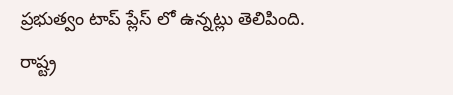ప్రభుత్వం టాప్ ప్లేస్ లో ఉన్నట్లు తెలిపింది. రాష్ట్ర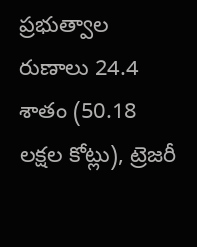ప్రభుత్వాల రుణాలు 24.4 శాతం (50.18 లక్షల కోట్లు), ట్రెజరీ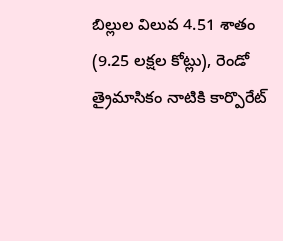బిల్లుల విలువ 4.51 శాతం (9.25 లక్షల కోట్లు), రెండో త్రైమాసికం నాటికి కార్పొరేట్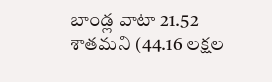బాండ్ల వాటా 21.52 శాతమని (44.16 లక్షల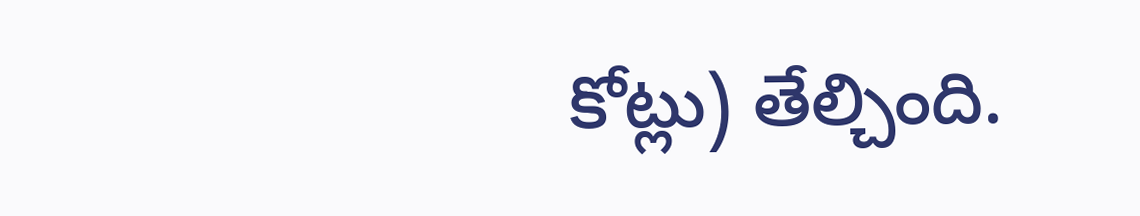కోట్లు) తేల్చింది.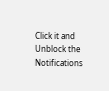Click it and Unblock the Notifications